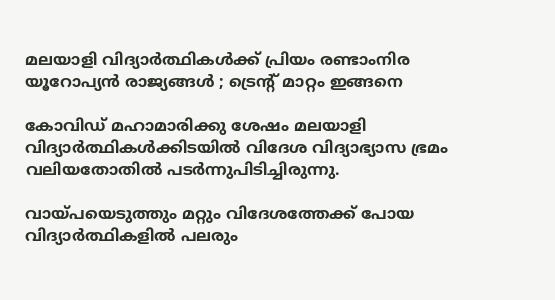മലയാളി വിദ്യാര്‍ത്ഥികള്‍ക്ക് പ്രിയം രണ്ടാംനിര യൂറോപ്യന്‍ രാജ്യങ്ങള്‍ ; ട്രെന്റ് മാറ്റം ഇങ്ങനെ

കോവിഡ് മഹാമാരിക്കു ശേഷം മലയാളി വിദ്യാര്‍ത്ഥികള്‍ക്കിടയില്‍ വിദേശ വിദ്യാഭ്യാസ ഭ്രമം വലിയതോതില്‍ പടര്‍ന്നുപിടിച്ചിരുന്നു.

വായ്പയെടുത്തും മറ്റും വിദേശത്തേക്ക് പോയ വിദ്യാര്‍ത്ഥികളില്‍ പലരും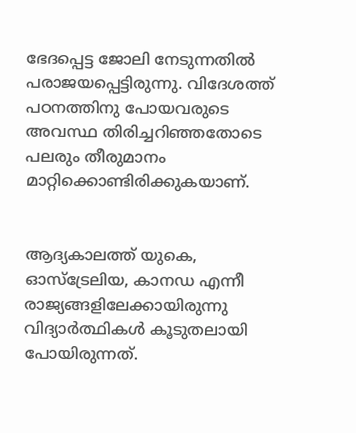ഭേദപ്പെട്ട ജോലി നേടുന്നതില്‍ പരാജയപ്പെട്ടിരുന്നു. വിദേശത്ത് പഠനത്തിനു പോയവരുടെ അവസ്ഥ തിരിച്ചറിഞ്ഞതോടെ പലരും തീരുമാനം മാറ്റിക്കൊണ്ടിരിക്കുകയാണ്.


ആദ്യകാലത്ത് യുകെ, ഓസ്‌ട്രേലിയ, കാനഡ എന്നീ രാജ്യങ്ങളിലേക്കായിരുന്നു വിദ്യാര്‍ത്ഥികള്‍ കൂടുതലായി പോയിരുന്നത്.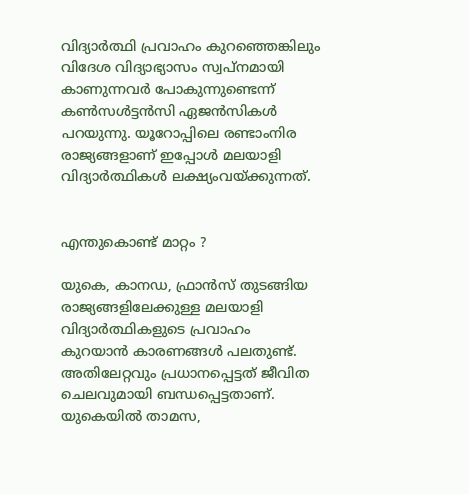വിദ്യാര്‍ത്ഥി പ്രവാഹം കുറഞ്ഞെങ്കിലും വിദേശ വിദ്യാഭ്യാസം സ്വപ്‌നമായി കാണുന്നവര്‍ പോകുന്നുണ്ടെന്ന് കണ്‍സള്‍ട്ടന്‍സി ഏജന്‍സികള്‍ പറയുന്നു. യൂറോപ്പിലെ രണ്ടാംനിര രാജ്യങ്ങളാണ് ഇപ്പോള്‍ മലയാളി വിദ്യാര്‍ത്ഥികള്‍ ലക്ഷ്യംവയ്ക്കുന്നത്.


എന്തുകൊണ്ട് മാറ്റം ?

യുകെ, കാനഡ, ഫ്രാന്‍സ് തുടങ്ങിയ രാജ്യങ്ങളിലേക്കുള്ള മലയാളി വിദ്യാര്‍ത്ഥികളുടെ പ്രവാഹം കുറയാന്‍ കാരണങ്ങള്‍ പലതുണ്ട്. അതിലേറ്റവും പ്രധാനപ്പെട്ടത് ജീവിത ചെലവുമായി ബന്ധപ്പെട്ടതാണ്. യുകെയില്‍ താമസ,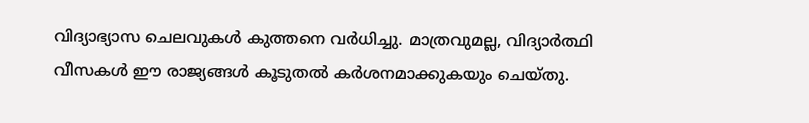വിദ്യാഭ്യാസ ചെലവുകള്‍ കുത്തനെ വര്‍ധിച്ചു. മാത്രവുമല്ല, വിദ്യാര്‍ത്ഥി വീസകള്‍ ഈ രാജ്യങ്ങള്‍ കൂടുതല്‍ കര്‍ശനമാക്കുകയും ചെയ്തു.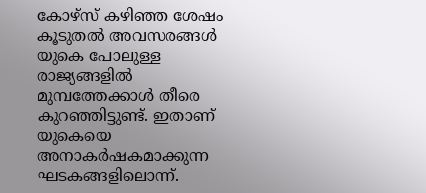കോഴ്‌സ് കഴിഞ്ഞ ശേഷം കൂടുതല്‍ അവസരങ്ങള്‍ യുകെ പോലുള്ള രാജ്യങ്ങളില്‍ മുമ്പത്തേക്കാള്‍ തീരെ കുറഞ്ഞിട്ടുണ്ട്. ഇതാണ് യുകെയെ അനാകര്‍ഷകമാക്കുന്ന ഘടകങ്ങളിലൊന്ന്.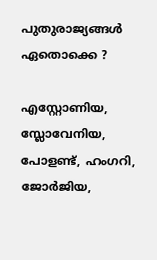പുതുരാജ്യങ്ങള്‍ ഏതൊക്കെ ?

എസ്റ്റോണിയ, സ്ലോവേനിയ, പോളണ്ട്, ഹംഗറി, ജോര്‍ജിയ,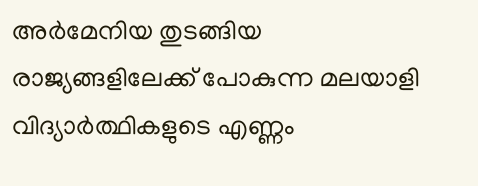അര്‍മേനിയ തുടങ്ങിയ രാജ്യങ്ങളിലേക്ക് പോകുന്ന മലയാളി വിദ്യാര്‍ത്ഥികളുടെ എണ്ണം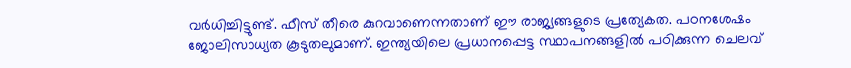വര്‍ധിച്ചിട്ടുണ്ട്. ഫീസ് തീരെ കുറവാണെന്നതാണ് ഈ രാജ്യങ്ങളുടെ പ്രത്യേകത. പഠനശേഷം ജോലിസാധ്യത കൂടുതലുമാണ്. ഇന്ത്യയിലെ പ്രധാനപ്പെട്ട സ്ഥാപനങ്ങളില്‍ പഠിക്കുന്ന ചെലവ്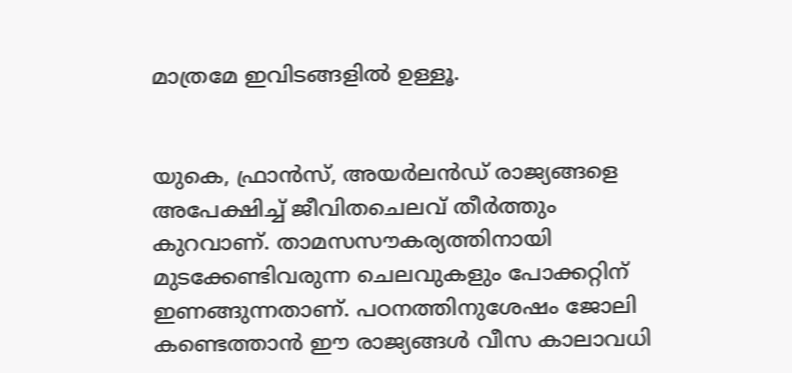മാത്രമേ ഇവിടങ്ങളില്‍ ഉള്ളൂ.


യുകെ, ഫ്രാന്‍സ്, അയര്‍ലന്‍ഡ് രാജ്യങ്ങളെ അപേക്ഷിച്ച്‌ ജീവിതചെലവ് തീര്‍ത്തും കുറവാണ്. താമസസൗകര്യത്തിനായി മുടക്കേണ്ടിവരുന്ന ചെലവുകളും പോക്കറ്റിന് ഇണങ്ങുന്നതാണ്. പഠനത്തിനുശേഷം ജോലി കണ്ടെത്താന്‍ ഈ രാജ്യങ്ങള്‍ വീസ കാലാവധി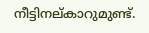നീട്ടിനല്കാറുമുണ്ട്.